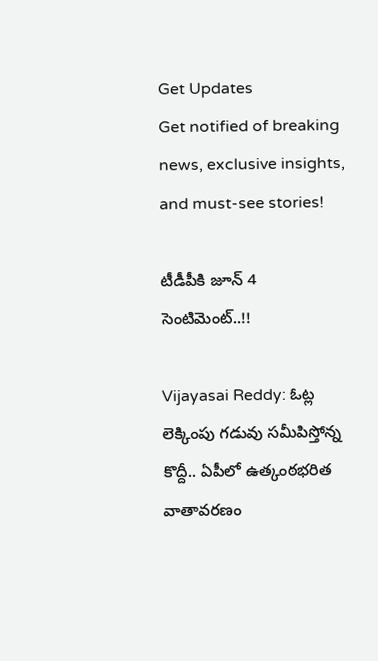Get Updates
Get notified of breaking news, exclusive insights, and must-see stories!

టీడీపీకి జూన్ 4 సెంటిమెంట్..!!

Vijayasai Reddy: ఓట్ల లెక్కింపు గడువు సమీపిస్తోన్న కొద్దీ.. ఏపీలో ఉత్కంఠభరిత వాతావరణం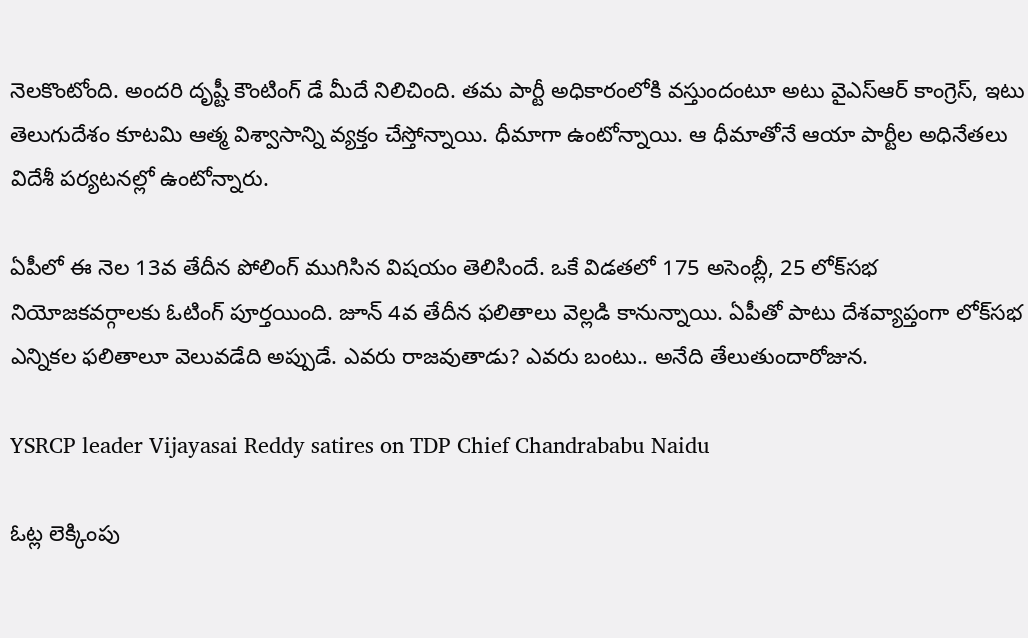నెలకొంటోంది. అందరి దృష్టీ కౌంటింగ్ డే మీదే నిలిచింది. తమ పార్టీ అధికారంలోకి వస్తుందంటూ అటు వైఎస్ఆర్ కాంగ్రెస్, ఇటు తెలుగుదేశం కూటమి ఆత్మ విశ్వాసాన్ని వ్యక్తం చేస్తోన్నాయి. ధీమాగా ఉంటోన్నాయి. ఆ ధీమాతోనే ఆయా పార్టీల అధినేతలు విదేశీ పర్యటనల్లో ఉంటోన్నారు.

ఏపీలో ఈ నెల 13వ తేదీన పోలింగ్ ముగిసిన విషయం తెలిసిందే. ఒకే విడతలో 175 అసెంబ్లీ, 25 లోక్‌సభ నియోజకవర్గాలకు ఓటింగ్ పూర్తయింది. జూన్ 4వ తేదీన ఫలితాలు వెల్లడి కానున్నాయి. ఏపీతో పాటు దేశవ్యాప్తంగా లోక్‌సభ ఎన్నికల ఫలితాలూ వెలువడేది అప్పుడే. ఎవరు రాజవుతాడు? ఎవరు బంటు.. అనేది తేలుతుందారోజున.

YSRCP leader Vijayasai Reddy satires on TDP Chief Chandrababu Naidu

ఓట్ల లెక్కింపు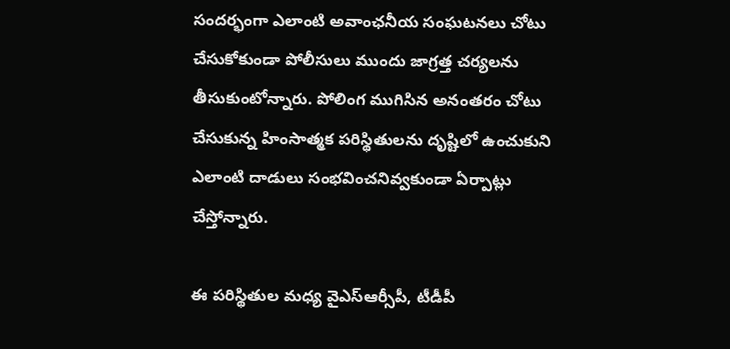సందర్భంగా ఎలాంటి అవాంఛనీయ సంఘటనలు చోటు చేసుకోకుండా పోలీసులు ముందు జాగ్రత్త చర్యలను తీసుకుంటోన్నారు. పోలింగ ముగిసిన అనంతరం చోటు చేసుకున్న హింసాత్మక పరిస్థితులను దృష్టిలో ఉంచుకుని ఎలాంటి దాడులు సంభవించనివ్వకుండా ఏర్పాట్లు చేస్తోన్నారు.

ఈ పరిస్థితుల మధ్య వైఎస్ఆర్సీపీ, టీడీపీ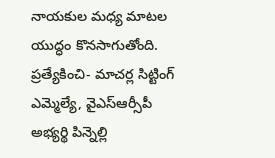నాయకుల మధ్య మాటల యుద్ధం కొనసాగుతోంది. ప్రత్యేకించి- మాచర్ల సిట్టింగ్ ఎమ్మెల్యే, వైఎస్ఆర్సీపీ అభ్యర్థి పిన్నెల్లి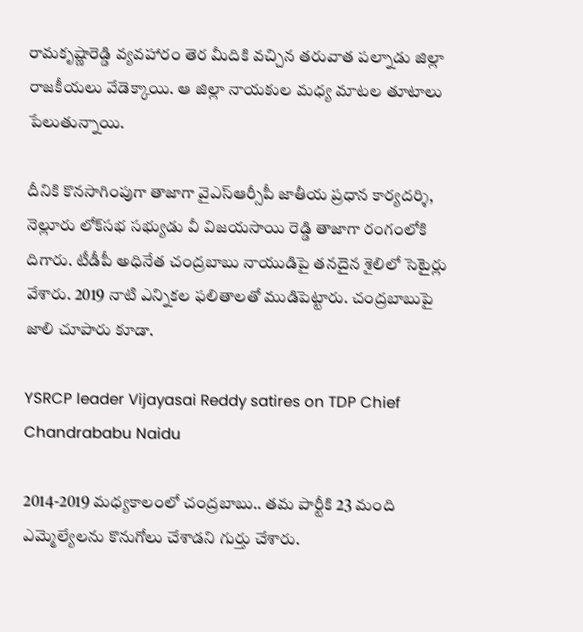రామకృష్ణారెడ్డి వ్యవహారం తెర మీదికి వచ్చిన తరువాత పల్నాడు జిల్లా రాజకీయలు వేడెక్కాయి. ఆ జిల్లా నాయకుల మధ్య మాటల తూటాలు పేలుతున్నాయి.

దీనికి కొనసాగింపుగా తాజాగా వైఎస్ఆర్సీపీ జాతీయ ప్రధాన కార్యదర్శి, నెల్లూరు లోక్‌సభ సభ్యుడు వీ విజయసాయి రెడ్డి తాజాగా రంగంలోకి దిగారు. టీడీపీ అధినేత చంద్రబాబు నాయుడిపై తనదైన శైలిలో సెటైర్లు వేశారు. 2019 నాటి ఎన్నికల ఫలితాలతో ముడిపెట్టారు. చంద్రబాబుపై జాలి చూపారు కూడా.

YSRCP leader Vijayasai Reddy satires on TDP Chief Chandrababu Naidu

2014-2019 మధ్యకాలంలో చంద్రబాబు.. తమ పార్టీకి 23 మంది ఎమ్మెల్యేలను కొనుగోలు చేశాడని గుర్తు చేశారు.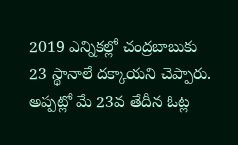2019 ఎన్నికల్లో చంద్రబాబుకు 23 స్థానాలే దక్కాయని చెప్పారు. అప్పట్లో మే 23వ తేదీన ఓట్ల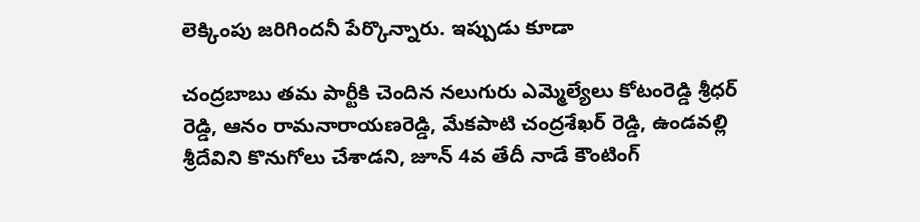లెక్కింపు జరిగిందనీ పేర్కొన్నారు. ఇప్పుడు కూడా

చంద్రబాబు తమ పార్టీకి చెందిన నలుగురు ఎమ్మెల్యేలు కోటంరెడ్డి శ్రీధర్ రెడ్డి, ఆనం రామనారాయణరెడ్డి, మేకపాటి చంద్రశేఖర్ రెడ్డి, ఉండవల్లి శ్రీదేవిని కొనుగోలు చేశాడని, జూన్‌ 4వ తేదీ నాడే కౌంటింగ్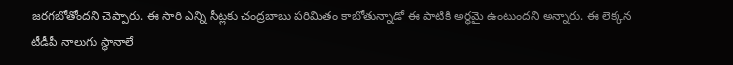జరగబోతోందని చెప్పారు. ఈ సారి ఎన్ని సీట్లకు చంద్రబాబు పరిమితం కాబోతున్నాడో ఈ పాటికి అర్థమై ఉంటుందని అన్నారు. ఈ లెక్కన టీడీపీ నాలుగు స్థానాలే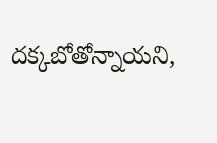దక్కబోతోన్నాయని,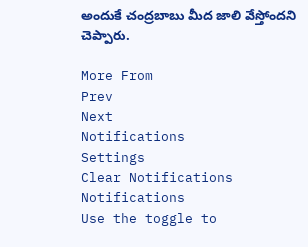అందుకే చంద్రబాబు మీద జాలి వేస్తోందని చెప్పారు.

More From
Prev
Next
Notifications
Settings
Clear Notifications
Notifications
Use the toggle to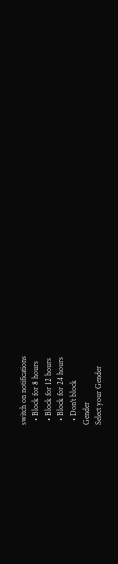switch on notifications
  • Block for 8 hours
  • Block for 12 hours
  • Block for 24 hours
  • Don't block
Gender
Select your Gender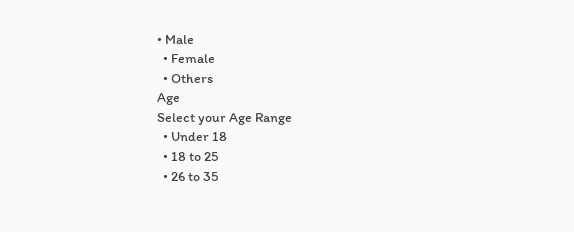• Male
  • Female
  • Others
Age
Select your Age Range
  • Under 18
  • 18 to 25
  • 26 to 35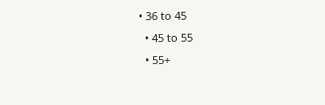• 36 to 45
  • 45 to 55
  • 55+